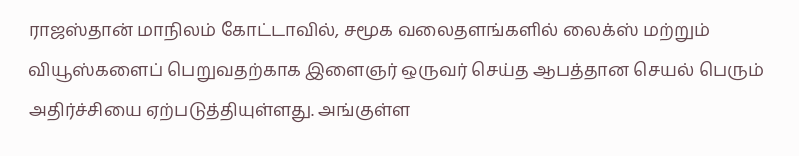ராஜஸ்தான் மாநிலம் கோட்டாவில், சமூக வலைதளங்களில் லைக்ஸ் மற்றும் வியூஸ்களைப் பெறுவதற்காக இளைஞர் ஒருவர் செய்த ஆபத்தான செயல் பெரும் அதிர்ச்சியை ஏற்படுத்தியுள்ளது. அங்குள்ள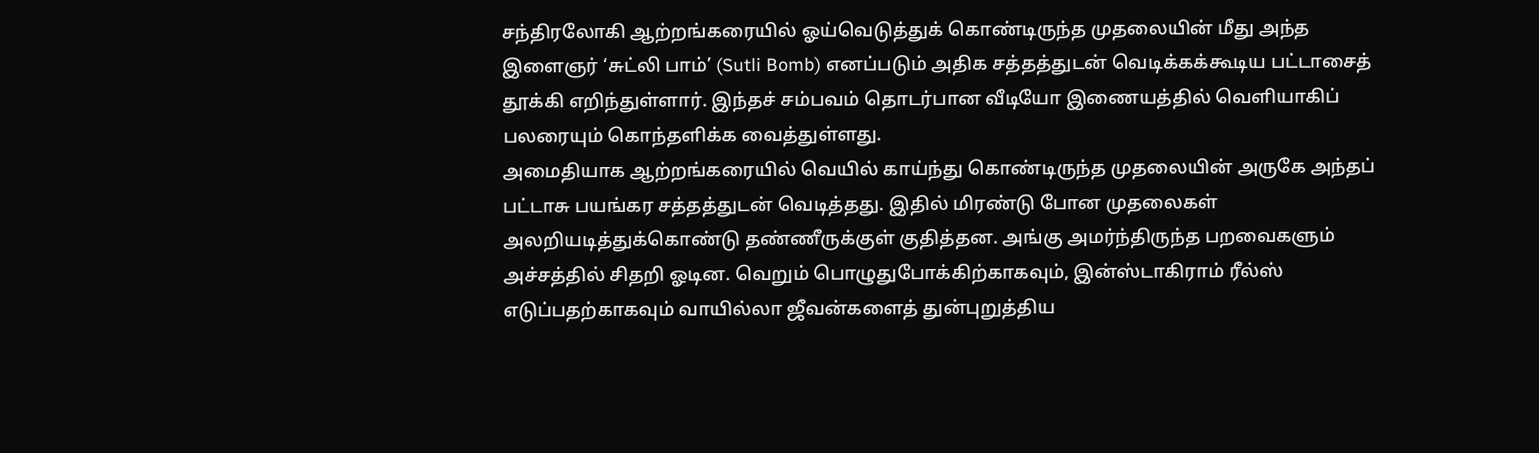சந்திரலோகி ஆற்றங்கரையில் ஓய்வெடுத்துக் கொண்டிருந்த முதலையின் மீது அந்த இளைஞர் ‘சுட்லி பாம்’ (Sutli Bomb) எனப்படும் அதிக சத்தத்துடன் வெடிக்கக்கூடிய பட்டாசைத் தூக்கி எறிந்துள்ளார். இந்தச் சம்பவம் தொடர்பான வீடியோ இணையத்தில் வெளியாகிப் பலரையும் கொந்தளிக்க வைத்துள்ளது.
அமைதியாக ஆற்றங்கரையில் வெயில் காய்ந்து கொண்டிருந்த முதலையின் அருகே அந்தப் பட்டாசு பயங்கர சத்தத்துடன் வெடித்தது. இதில் மிரண்டு போன முதலைகள் அலறியடித்துக்கொண்டு தண்ணீருக்குள் குதித்தன. அங்கு அமர்ந்திருந்த பறவைகளும் அச்சத்தில் சிதறி ஓடின. வெறும் பொழுதுபோக்கிற்காகவும், இன்ஸ்டாகிராம் ரீல்ஸ் எடுப்பதற்காகவும் வாயில்லா ஜீவன்களைத் துன்புறுத்திய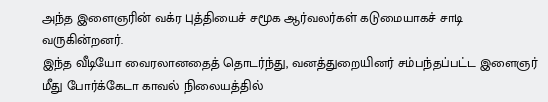அந்த இளைஞரின் வக்ர புத்தியைச் சமூக ஆர்வலர்கள் கடுமையாகச் சாடி வருகின்றனர்.
இந்த வீடியோ வைரலானதைத் தொடர்ந்து, வனத்துறையினர் சம்பந்தப்பட்ட இளைஞர் மீது போர்க்கேடா காவல் நிலையத்தில்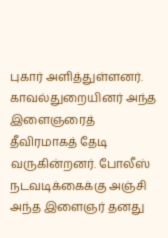புகார் அளித்துள்ளனர். காவல்துறையினர் அந்த இளைஞரைத் தீவிரமாகத் தேடி வருகின்றனர். போலீஸ் நடவடிக்கைக்கு அஞ்சி அந்த இளைஞர் தனது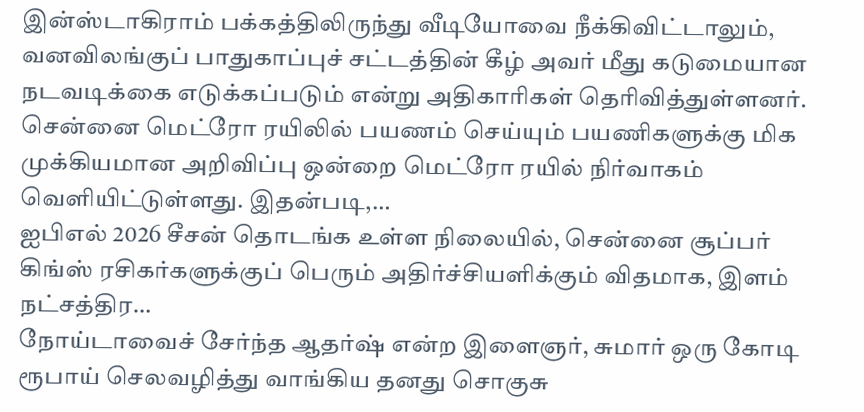இன்ஸ்டாகிராம் பக்கத்திலிருந்து வீடியோவை நீக்கிவிட்டாலும், வனவிலங்குப் பாதுகாப்புச் சட்டத்தின் கீழ் அவர் மீது கடுமையான நடவடிக்கை எடுக்கப்படும் என்று அதிகாரிகள் தெரிவித்துள்ளனர்.
சென்னை மெட்ரோ ரயிலில் பயணம் செய்யும் பயணிகளுக்கு மிக முக்கியமான அறிவிப்பு ஒன்றை மெட்ரோ ரயில் நிர்வாகம் வெளியிட்டுள்ளது. இதன்படி,…
ஐபிஎல் 2026 சீசன் தொடங்க உள்ள நிலையில், சென்னை சூப்பர் கிங்ஸ் ரசிகர்களுக்குப் பெரும் அதிர்ச்சியளிக்கும் விதமாக, இளம் நட்சத்திர…
நோய்டாவைச் சேர்ந்த ஆதர்ஷ் என்ற இளைஞர், சுமார் ஒரு கோடி ரூபாய் செலவழித்து வாங்கிய தனது சொகுசு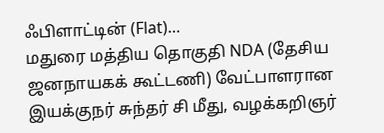ஃபிளாட்டின் (Flat)…
மதுரை மத்திய தொகுதி NDA (தேசிய ஜனநாயகக் கூட்டணி) வேட்பாளரான இயக்குநர் சுந்தர் சி மீது, வழக்கறிஞர்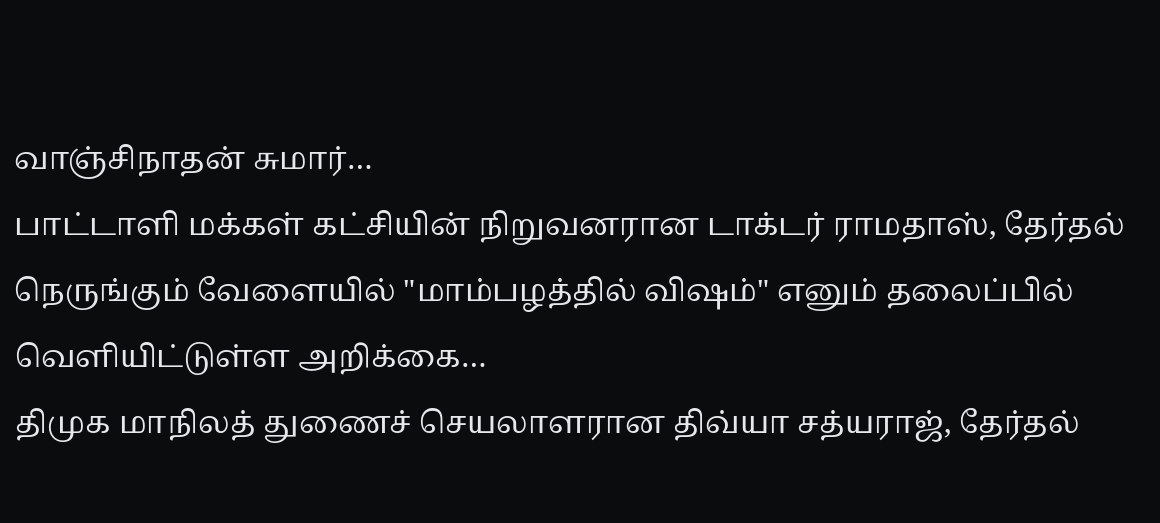வாஞ்சிநாதன் சுமார்…
பாட்டாளி மக்கள் கட்சியின் நிறுவனரான டாக்டர் ராமதாஸ், தேர்தல் நெருங்கும் வேளையில் "மாம்பழத்தில் விஷம்" எனும் தலைப்பில் வெளியிட்டுள்ள அறிக்கை…
திமுக மாநிலத் துணைச் செயலாளரான திவ்யா சத்யராஜ், தேர்தல்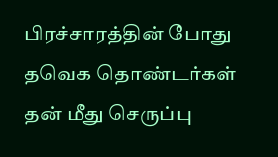பிரச்சாரத்தின் போது தவெக தொண்டர்கள் தன் மீது செருப்பு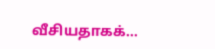வீசியதாகக்…